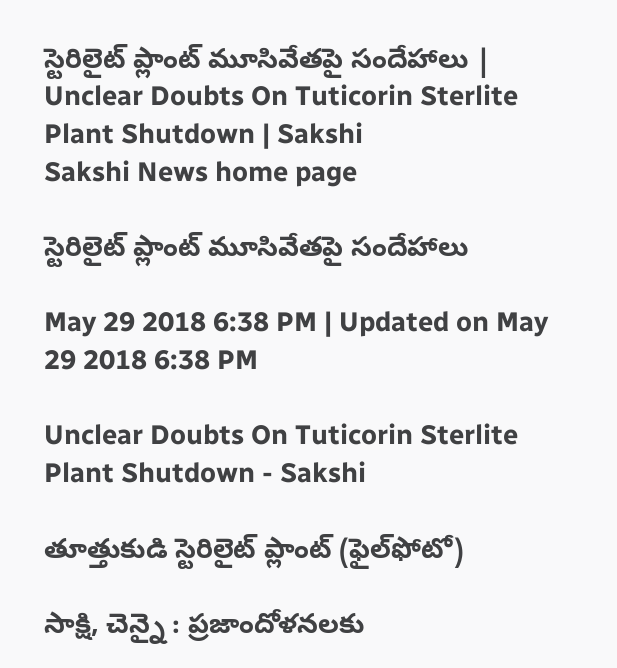స్టెరిలైట్‌ ప్లాంట్‌ మూసివేతపై సందేహాలు | Unclear Doubts On Tuticorin Sterlite Plant Shutdown | Sakshi
Sakshi News home page

స్టెరిలైట్‌ ప్లాంట్‌ మూసివేతపై సందేహాలు

May 29 2018 6:38 PM | Updated on May 29 2018 6:38 PM

Unclear Doubts On Tuticorin Sterlite Plant Shutdown - Sakshi

తూత్తుకుడి స్టెరిలైట్‌ ప్లాంట్‌ (ఫైల్‌ఫోటో)

సాక్షి, చెన్నై : ప్రజాందోళనలకు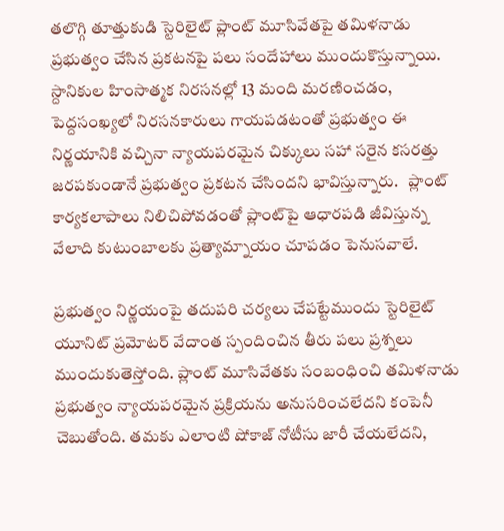తలొగ్గి తూత్తుకుడి స్టెరిలైట్‌ ప్లాంట్‌ మూసివేతపై తమిళనాడు ప్రభుత్వం చేసిన ప్రకటనపై పలు సందేహాలు ముందుకొస్తున్నాయి. స్దానికుల హింసాత్మక నిరసనల్లో 13 మంది మరణించడం, పెద్దసంఖ్యలో నిరసనకారులు గాయపడటంతో ప్రభుత్వం ఈ నిర్ణయానికి వచ్చినా న్యాయపరమైన చిక్కులు సహా సరైన కసరత్తు జరపకుండానే ప్రభుత్వం ప్రకటన చేసిందని భావిస్తున్నారు.   ప్లాంట్‌ కార్యకలాపాలు నిలిచిపోవడంతో ప్లాంట్‌పై ఆధారపడి జీవిస్తున్న వేలాది కుటుంబాలకు ప్రత్యామ్నాయం చూపడం పెనుసవాలే.

ప్రభుత్వం నిర్ణయంపై తదుపరి చర్యలు చేపట్టేముందు స్టెరిలైట్‌ యూనిట్‌ ప్రమోటర్‌ వేదాంత స్పందించిన తీరు పలు ప్రశ్నలు ముందుకుతెస్తోంది. ప్లాంట్‌ మూసివేతకు సంబంధించి తమిళనాడు ప్రభుత్వం న్యాయపరమైన ప్రక్రియను అనుసరించలేదని కంపెనీ చెబుతోంది. తమకు ఎలాంటి షోకాజ్‌ నోటీసు జారీ చేయలేదని,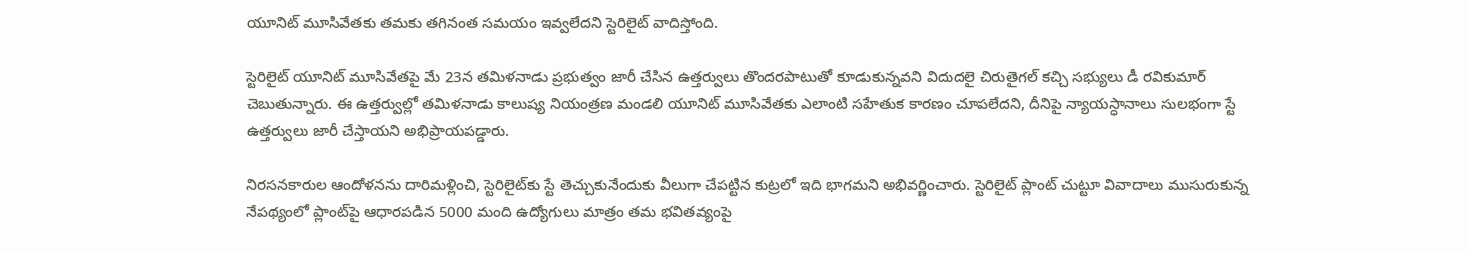యూనిట్‌ మూసివేతకు తమకు తగినంత సమయం ఇవ్వలేదని స్టెరిలైట్‌ వాదిస్తోంది.

స్టెరిలైట్‌ యూనిట్‌ మూసివేతపై మే 23న తమిళనాడు ప్రభుత్వం జారీ చేసిన ఉత్తర్వులు తొందరపాటుతో కూడుకున్నవని విదుదలై చిరుతైగల్‌ కచ్చి సభ్యులు డీ రవికుమార్‌ చెబుతున్నారు. ఈ ఉత్తర్వుల్లో తమిళనాడు కాలుష్య నియంత్రణ మండలి యూనిట్‌ మూసివేతకు ఎలాంటి సహేతుక కారణం చూపలేదని, దీనిపై న్యాయస్ధానాలు సులభంగా స్టే ఉత్తర్వులు జారీ చేస్తాయని అభిప్రాయపడ్డారు.

నిరసనకారుల ఆందోళనను దారిమళ్లించి, స్టెరిలైట్‌కు స్టే తెచ్చుకునేందుకు వీలుగా చేపట్టిన కుట్రలో ఇది భాగమని అభివర్ణించారు. స్టెరిలైట్‌ ప్లాంట్‌ చుట్టూ వివాదాలు ముసురుకున్న నేపథ్యంలో ప్లాంట్‌పై ఆధారపడిన 5000 మంది ఉద్యోగులు మాత్రం తమ భవితవ్యంపై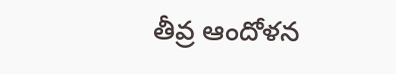తీవ్ర ఆందోళన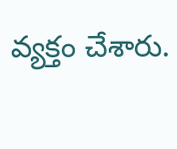వ్యక్తం చేశారు.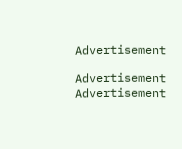Advertisement

Advertisement
Advertisement